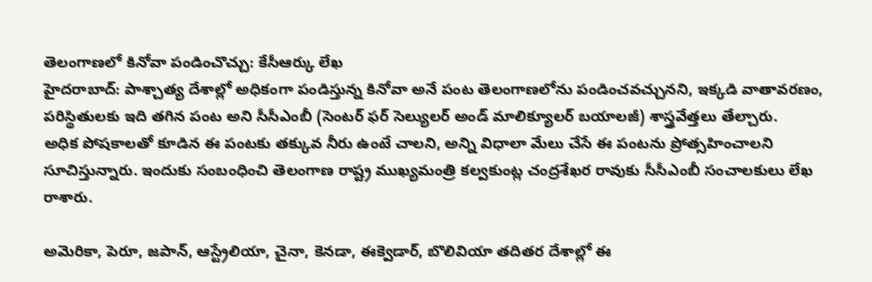తెలంగాణలో కినోవా పండించొచ్చు: కేసీఆర్కు లేఖ
హైదరాబాద్: పాశ్చాత్య దేశాల్లో అధికంగా పండిస్తున్న కినోవా అనే పంట తెలంగాణలోను పండించవచ్చునని, ఇక్కడి వాతావరణం, పరిస్థితులకు ఇది తగిన పంట అని సీసీఎంబీ (సెంటర్ ఫర్ సెల్యులర్ అండ్ మాలిక్యూలర్ బయాలజీ) శాస్త్రవేత్తలు తేల్చారు.
అధిక పోషకాలతో కూడిన ఈ పంటకు తక్కువ నీరు ఉంటే చాలని, అన్ని విధాలా మేలు చేసే ఈ పంటను ప్రోత్సహించాలని సూచిస్తున్నారు. ఇందుకు సంబంధించి తెలంగాణ రాష్ట్ర ముఖ్యమంత్రి కల్వకుంట్ల చంద్రశేఖర రావుకు సీసీఎంబీ సంచాలకులు లేఖ రాశారు.

అమెరికా, పెరూ, జపాన్, ఆస్ట్రేలియా, చైనా, కెనడా, ఈక్వెడార్, బొలివియా తదితర దేశాల్లో ఈ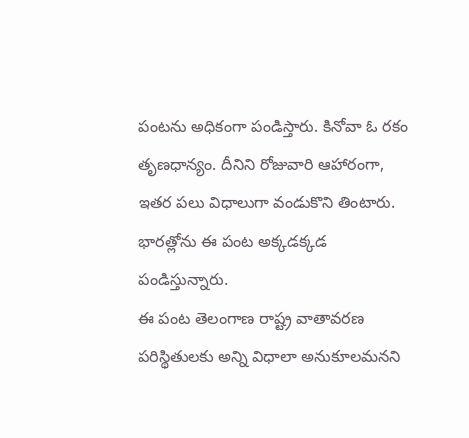పంటను అధికంగా పండిస్తారు. కినోవా ఓ రకం తృణధాన్యం. దీనిని రోజువారి ఆహారంగా, ఇతర పలు విధాలుగా వండుకొని తింటారు. భారత్లోను ఈ పంట అక్కడక్కడ పండిస్తున్నారు.
ఈ పంట తెలంగాణ రాష్ట్ర వాతావరణ పరిస్థితులకు అన్ని విధాలా అనుకూలమనని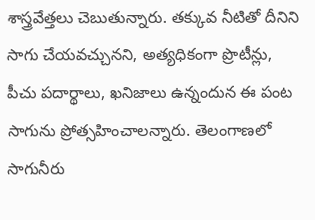శాస్త్రవేత్తలు చెబుతున్నారు. తక్కువ నీటితో దీనిని సాగు చేయవచ్చునని, అత్యధికంగా ప్రొటీన్లు, పీచు పదార్థాలు, ఖనిజాలు ఉన్నందున ఈ పంట సాగును ప్రోత్సహించాలన్నారు. తెలంగాణలో సాగునీరు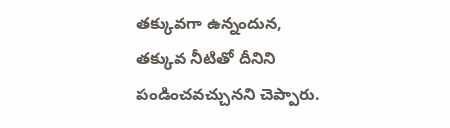తక్కువగా ఉన్నందున, తక్కువ నీటితో దీనిని పండించవచ్చునని చెప్పారు.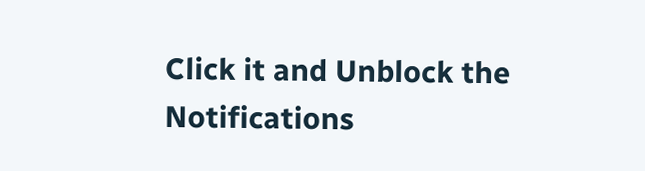Click it and Unblock the Notifications